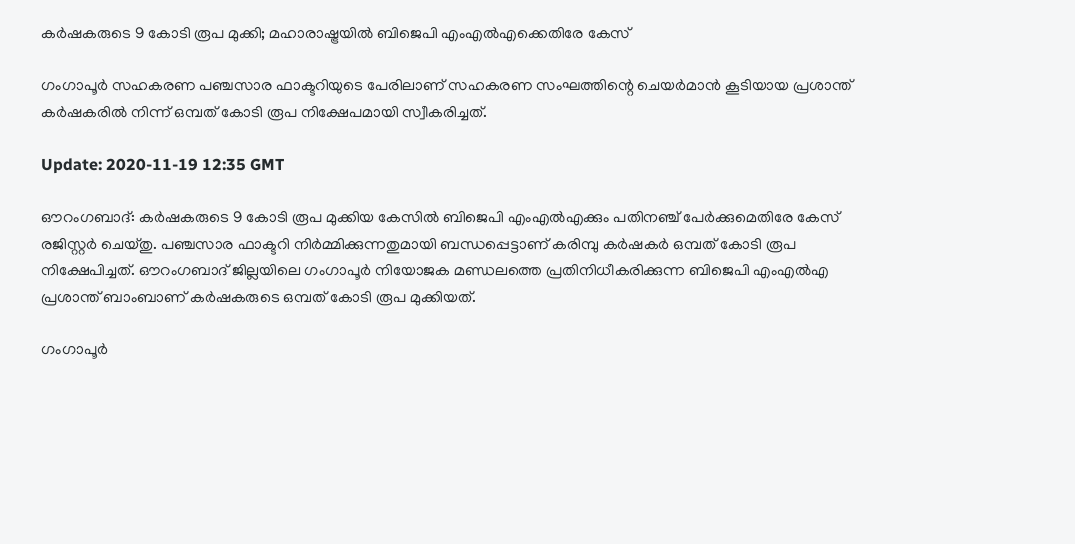കർഷകരുടെ 9 കോടി രൂപ മുക്കി; മഹാരാഷ്ട്രയിൽ ബിജെപി എംഎൽഎക്കെതിരേ കേസ്

ഗംഗാപൂർ സഹകരണ പഞ്ചസാര ഫാക്ടറിയുടെ പേരിലാണ് സഹകരണ സംഘത്തിന്റെ ചെയർമാൻ കൂടിയായ പ്രശാന്ത് കർഷകരിൽ നിന്ന് ഒമ്പത് കോടി രൂപ നിക്ഷേപമായി സ്വീകരിച്ചത്.

Update: 2020-11-19 12:35 GMT

ഔറംഗബാദ്: കർഷകരുടെ 9 കോടി രൂപ മുക്കിയ കേസിൽ ബിജെപി എംഎൽഎക്കും പതിനഞ്ച് പേർക്കുമെതിരേ കേസ് രജിസ്റ്റർ ചെയ്തു. പഞ്ചസാര ഫാക്ടറി നിർമ്മിക്കുന്നതുമായി ബന്ധപ്പെട്ടാണ് കരിമ്പു കർഷകർ ഒമ്പത് കോടി രൂപ നിക്ഷേപിച്ചത്. ഔറംഗബാദ് ജില്ലയിലെ ഗംഗാപൂർ നിയോജക മണ്ഡലത്തെ പ്രതിനിധീകരിക്കുന്ന ബിജെപി എം‌എൽ‌എ പ്രശാന്ത് ബാംബാണ് കർഷകരുടെ ഒമ്പത് കോടി രൂപ മുക്കിയത്.

ഗംഗാപൂർ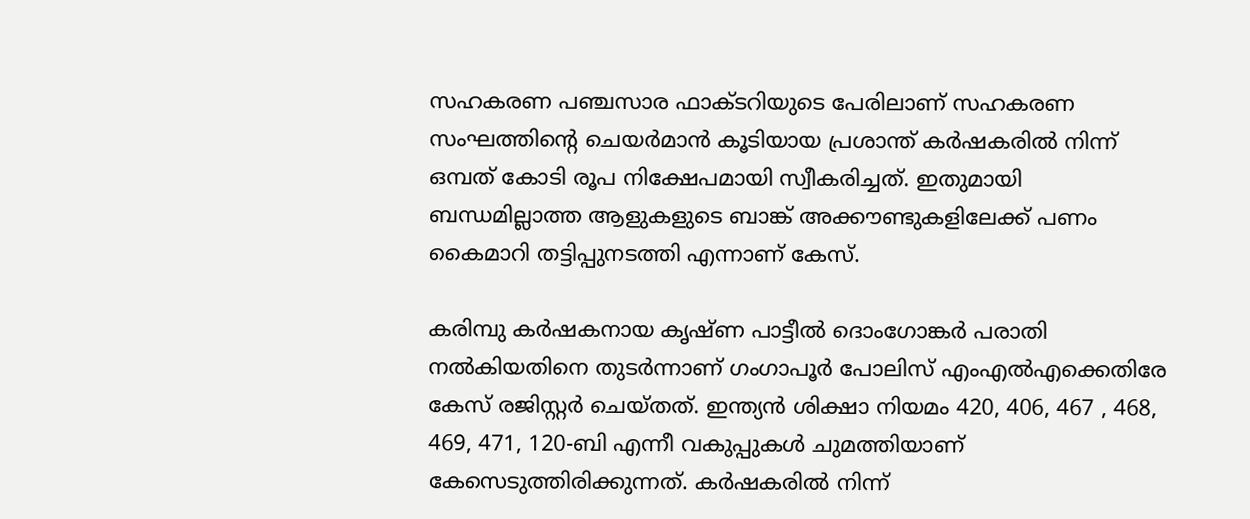സഹകരണ പഞ്ചസാര ഫാക്ടറിയുടെ പേരിലാണ് സഹകരണ സംഘത്തിന്റെ ചെയർമാൻ കൂടിയായ പ്രശാന്ത് കർഷകരിൽ നിന്ന് ഒമ്പത് കോടി രൂപ നിക്ഷേപമായി സ്വീകരിച്ചത്. ഇതുമായി ബന്ധമില്ലാത്ത ആളുകളുടെ ബാങ്ക് അക്കൗണ്ടുകളിലേക്ക് പണം കൈമാറി തട്ടിപ്പുനടത്തി എന്നാണ് കേസ്.

കരിമ്പു കർഷകനായ കൃഷ്ണ പാട്ടീൽ ദൊംഗോങ്കർ പരാതി നൽകിയതിനെ തുടർന്നാണ് ഗംഗാപൂർ പോലിസ് എംഎൽഎക്കെതിരേ കേസ് രജിസ്റ്റർ ചെയ്തത്. ഇന്ത്യൻ ശിക്ഷാ നിയമം 420, 406, 467 , 468, 469, 471, 120-ബി എന്നീ വകുപ്പുകൾ ചുമത്തിയാണ് കേസെടുത്തിരിക്കുന്നത്. കർഷകരിൽ നിന്ന്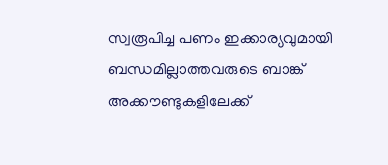സ്വരൂപിച്ച പണം ഇക്കാര്യവുമായി ബന്ധമില്ലാത്തവരുടെ ബാങ്ക് അക്കൗണ്ടുകളിലേക്ക്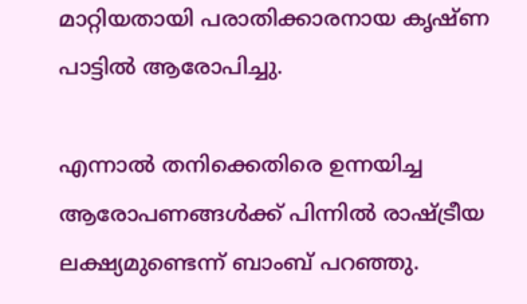മാറ്റിയതായി പരാതിക്കാരനായ കൃഷ്ണ പാട്ടിൽ ആരോപിച്ചു.

എന്നാൽ തനിക്കെതിരെ ഉന്നയിച്ച ആരോപണങ്ങൾക്ക് പിന്നിൽ രാഷ്ട്രീയ ലക്ഷ്യമുണ്ടെന്ന് ബാംബ് പറഞ്ഞു.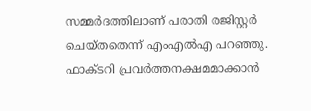സമ്മർദത്തിലാണ് പരാതി രജിസ്റ്റർ ചെയ്തതെന്ന് എം‌എൽ‌എ പറഞ്ഞു. ഫാക്ടറി പ്രവർത്തനക്ഷമമാക്കാൻ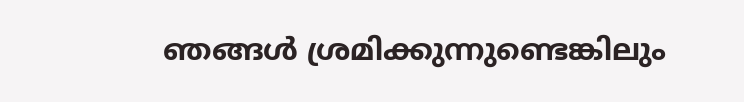ഞങ്ങൾ ശ്രമിക്കുന്നുണ്ടെങ്കിലും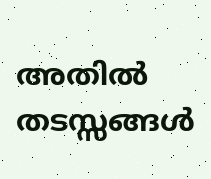അതിൽ തടസ്സങ്ങൾ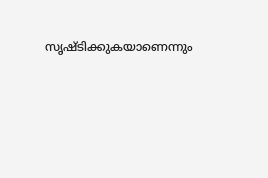സൃഷ്ടിക്കുകയാണെന്നും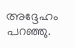അദ്ദേഹം പറഞ്ഞു.